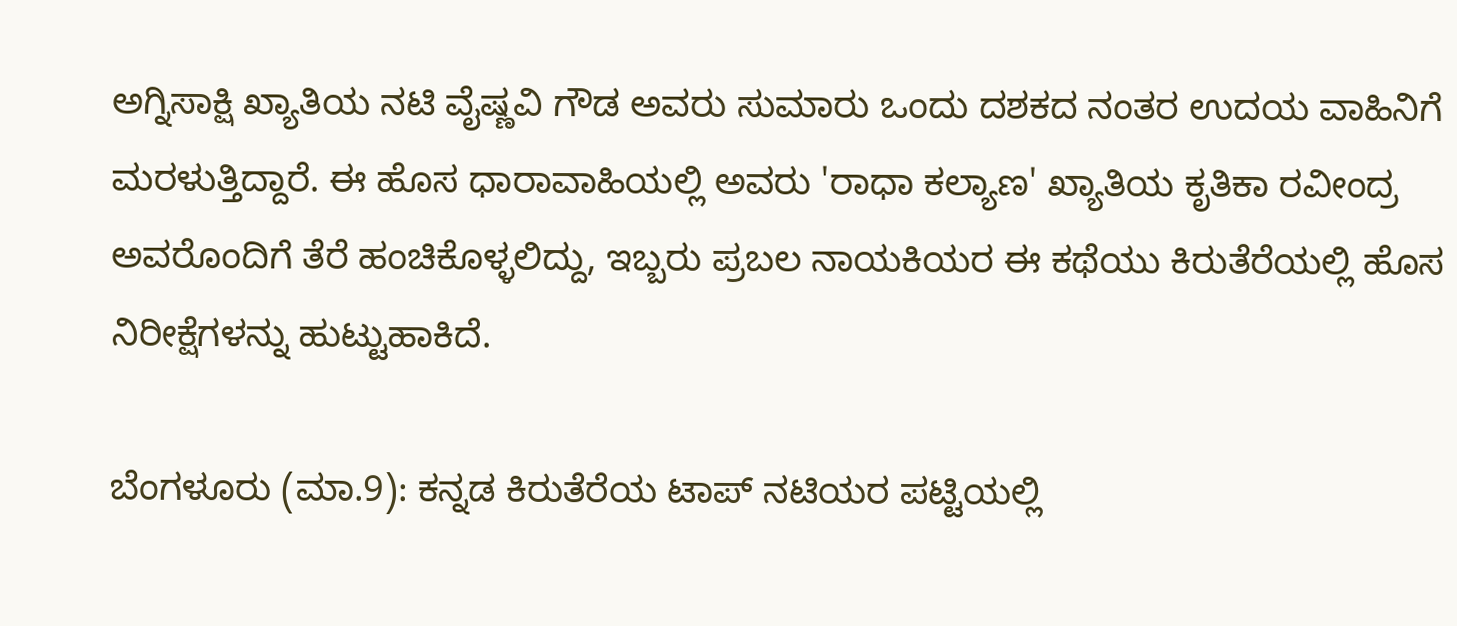ಅಗ್ನಿಸಾಕ್ಷಿ ಖ್ಯಾತಿಯ ನಟಿ ವೈಷ್ಣವಿ ಗೌಡ ಅವರು ಸುಮಾರು ಒಂದು ದಶಕದ ನಂತರ ಉದಯ ವಾಹಿನಿಗೆ ಮರಳುತ್ತಿದ್ದಾರೆ. ಈ ಹೊಸ ಧಾರಾವಾಹಿಯಲ್ಲಿ ಅವರು 'ರಾಧಾ ಕಲ್ಯಾಣ' ಖ್ಯಾತಿಯ ಕೃತಿಕಾ ರವೀಂದ್ರ ಅವರೊಂದಿಗೆ ತೆರೆ ಹಂಚಿಕೊಳ್ಳಲಿದ್ದು, ಇಬ್ಬರು ಪ್ರಬಲ ನಾಯಕಿಯರ ಈ ಕಥೆಯು ಕಿರುತೆರೆಯಲ್ಲಿ ಹೊಸ ನಿರೀಕ್ಷೆಗಳನ್ನು ಹುಟ್ಟುಹಾಕಿದೆ.

ಬೆಂಗಳೂರು (ಮಾ.9): ಕನ್ನಡ ಕಿರುತೆರೆಯ ಟಾಪ್ ನಟಿಯರ ಪಟ್ಟಿಯಲ್ಲಿ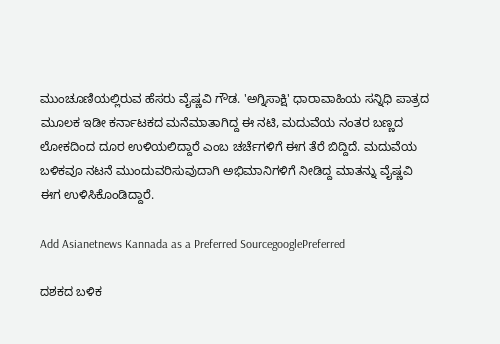ಮುಂಚೂಣಿಯಲ್ಲಿರುವ ಹೆಸರು ವೈಷ್ಣವಿ ಗೌಡ. 'ಅಗ್ನಿಸಾಕ್ಷಿ' ಧಾರಾವಾಹಿಯ ಸನ್ನಿಧಿ ಪಾತ್ರದ ಮೂಲಕ ಇಡೀ ಕರ್ನಾಟಕದ ಮನೆಮಾತಾಗಿದ್ದ ಈ ನಟಿ, ಮದುವೆಯ ನಂತರ ಬಣ್ಣದ ಲೋಕದಿಂದ ದೂರ ಉಳಿಯಲಿದ್ದಾರೆ ಎಂಬ ಚರ್ಚೆಗಳಿಗೆ ಈಗ ತೆರೆ ಬಿದ್ದಿದೆ. ಮದುವೆಯ ಬಳಿಕವೂ ನಟನೆ ಮುಂದುವರಿಸುವುದಾಗಿ ಅಭಿಮಾನಿಗಳಿಗೆ ನೀಡಿದ್ದ ಮಾತನ್ನು ವೈಷ್ಣವಿ ಈಗ ಉಳಿಸಿಕೊಂಡಿದ್ದಾರೆ.

Add Asianetnews Kannada as a Preferred SourcegooglePreferred

ದಶಕದ ಬಳಿಕ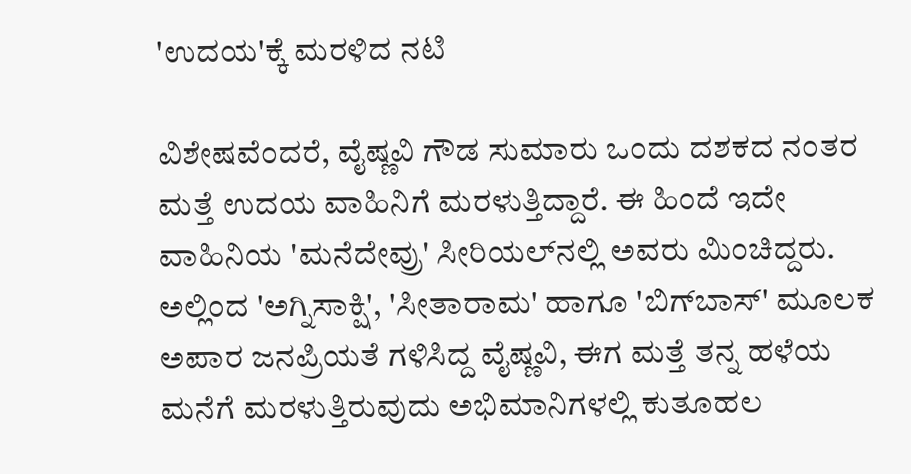'ಉದಯ'ಕ್ಕೆ ಮರಳಿದ ನಟಿ

ವಿಶೇಷವೆಂದರೆ, ವೈಷ್ಣವಿ ಗೌಡ ಸುಮಾರು ಒಂದು ದಶಕದ ನಂತರ ಮತ್ತೆ ಉದಯ ವಾಹಿನಿಗೆ ಮರಳುತ್ತಿದ್ದಾರೆ. ಈ ಹಿಂದೆ ಇದೇ ವಾಹಿನಿಯ 'ಮನೆದೇವ್ರು' ಸೀರಿಯಲ್‌ನಲ್ಲಿ ಅವರು ಮಿಂಚಿದ್ದರು. ಅಲ್ಲಿಂದ 'ಅಗ್ನಿಸಾಕ್ಷಿ', 'ಸೀತಾರಾಮ' ಹಾಗೂ 'ಬಿಗ್‌ಬಾಸ್' ಮೂಲಕ ಅಪಾರ ಜನಪ್ರಿಯತೆ ಗಳಿಸಿದ್ದ ವೈಷ್ಣವಿ, ಈಗ ಮತ್ತೆ ತನ್ನ ಹಳೆಯ ಮನೆಗೆ ಮರಳುತ್ತಿರುವುದು ಅಭಿಮಾನಿಗಳಲ್ಲಿ ಕುತೂಹಲ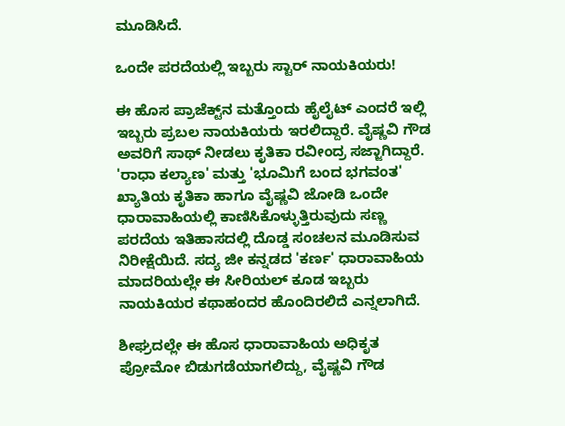ಮೂಡಿಸಿದೆ.

ಒಂದೇ ಪರದೆಯಲ್ಲಿ ಇಬ್ಬರು ಸ್ಟಾರ್ ನಾಯಕಿಯರು!

ಈ ಹೊಸ ಪ್ರಾಜೆಕ್ಟ್‌ನ ಮತ್ತೊಂದು ಹೈಲೈಟ್ ಎಂದರೆ ಇಲ್ಲಿ ಇಬ್ಬರು ಪ್ರಬಲ ನಾಯಕಿಯರು ಇರಲಿದ್ದಾರೆ. ವೈಷ್ಣವಿ ಗೌಡ ಅವರಿಗೆ ಸಾಥ್ ನೀಡಲು ಕೃತಿಕಾ ರವೀಂದ್ರ ಸಜ್ಜಾಗಿದ್ದಾರೆ. 'ರಾಧಾ ಕಲ್ಯಾಣ' ಮತ್ತು 'ಭೂಮಿಗೆ ಬಂದ ಭಗವಂತ' ಖ್ಯಾತಿಯ ಕೃತಿಕಾ ಹಾಗೂ ವೈಷ್ಣವಿ ಜೋಡಿ ಒಂದೇ ಧಾರಾವಾಹಿಯಲ್ಲಿ ಕಾಣಿಸಿಕೊಳ್ಳುತ್ತಿರುವುದು ಸಣ್ಣ ಪರದೆಯ ಇತಿಹಾಸದಲ್ಲಿ ದೊಡ್ಡ ಸಂಚಲನ ಮೂಡಿಸುವ ನಿರೀಕ್ಷೆಯಿದೆ. ಸದ್ಯ ಜೀ ಕನ್ನಡದ 'ಕರ್ಣ' ಧಾರಾವಾಹಿಯ ಮಾದರಿಯಲ್ಲೇ ಈ ಸೀರಿಯಲ್ ಕೂಡ ಇಬ್ಬರು ನಾಯಕಿಯರ ಕಥಾಹಂದರ ಹೊಂದಿರಲಿದೆ ಎನ್ನಲಾಗಿದೆ.

ಶೀಘ್ರದಲ್ಲೇ ಈ ಹೊಸ ಧಾರಾವಾಹಿಯ ಅಧಿಕೃತ ಪ್ರೋಮೋ ಬಿಡುಗಡೆಯಾಗಲಿದ್ದು, ವೈಷ್ಣವಿ ಗೌಡ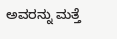ಅವರನ್ನು ಮತ್ತೆ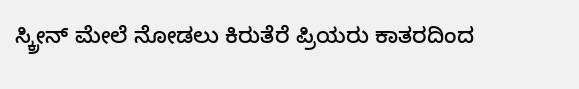ಸ್ಕ್ರೀನ್ ಮೇಲೆ ನೋಡಲು ಕಿರುತೆರೆ ಪ್ರಿಯರು ಕಾತರದಿಂದ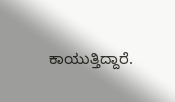ಕಾಯುತ್ತಿದ್ದಾರೆ.